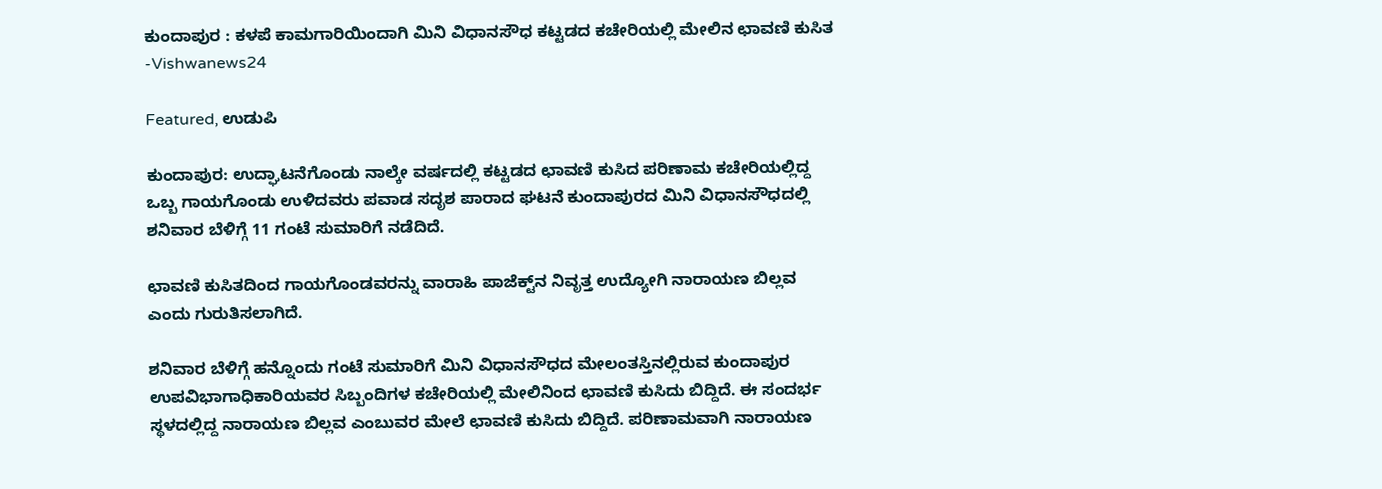ಕುಂದಾಪುರ : ಕಳಪೆ ಕಾಮಗಾರಿಯಿಂದಾಗಿ ಮಿನಿ ವಿಧಾನಸೌಧ ಕಟ್ಟಡದ ಕಚೇರಿಯಲ್ಲಿ ಮೇಲಿನ ಛಾವಣಿ ಕುಸಿತ -Vishwanews24

Featured, ಉಡುಪಿ

ಕುಂದಾಪುರ: ಉದ್ಘಾಟನೆಗೊಂಡು ನಾಲ್ಕೇ ವರ್ಷದಲ್ಲಿ ಕಟ್ಟಡದ ಛಾವಣಿ ಕುಸಿದ ಪರಿಣಾಮ ಕಚೇರಿಯಲ್ಲಿದ್ದ ಒಬ್ಬ ಗಾಯಗೊಂಡು ಉಳಿದವರು ಪವಾಡ ಸದೃಶ ಪಾರಾದ ಘಟನೆ ಕುಂದಾಪುರದ ಮಿನಿ ವಿಧಾನಸೌಧದಲ್ಲಿ ಶನಿವಾರ ಬೆಳಿಗ್ಗೆ 11 ಗಂಟೆ ಸುಮಾರಿಗೆ ನಡೆದಿದೆ.

ಛಾವಣಿ ಕುಸಿತದಿಂದ ಗಾಯಗೊಂಡವರನ್ನು ವಾರಾಹಿ ಪಾಜೆಕ್ಟ್‌ನ ನಿವೃತ್ತ ಉದ್ಯೋಗಿ ನಾರಾಯಣ ಬಿಲ್ಲವ ಎಂದು ಗುರುತಿಸಲಾಗಿದೆ.

ಶನಿವಾರ ಬೆಳಿಗ್ಗೆ ಹನ್ನೊಂದು ಗಂಟೆ ಸುಮಾರಿಗೆ ಮಿನಿ ವಿಧಾನಸೌಧದ ಮೇಲಂತಸ್ತಿನಲ್ಲಿರುವ ಕುಂದಾಪುರ ಉಪವಿಭಾಗಾಧಿಕಾರಿಯವರ ಸಿಬ್ಬಂದಿಗಳ ಕಚೇರಿಯಲ್ಲಿ ಮೇಲಿನಿಂದ ಛಾವಣಿ ಕುಸಿದು ಬಿದ್ದಿದೆ. ಈ ಸಂದರ್ಭ ಸ್ಥಳದಲ್ಲಿದ್ದ ನಾರಾಯಣ ಬಿಲ್ಲವ ಎಂಬುವರ ಮೇಲೆ ಛಾವಣಿ ಕುಸಿದು ಬಿದ್ದಿದೆ. ಪರಿಣಾಮವಾಗಿ ನಾರಾಯಣ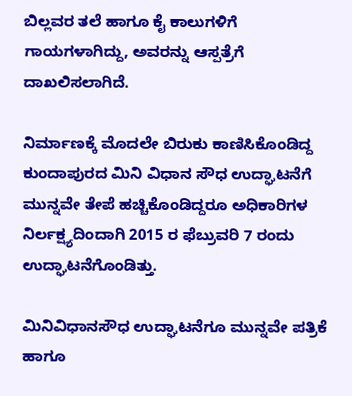ಬಿಲ್ಲವರ ತಲೆ ಹಾಗೂ ಕೈ ಕಾಲುಗಳಿಗೆ ಗಾಯಗಳಾಗಿದ್ದು, ಅವರನ್ನು ಆಸ್ಪತ್ರೆಗೆ ದಾಖಲಿಸಲಾಗಿದೆ.

ನಿರ್ಮಾಣಕ್ಕೆ ಮೊದಲೇ ಬಿರುಕು ಕಾಣಿಸಿಕೊಂಡಿದ್ದ ಕುಂದಾಪುರದ ಮಿನಿ ವಿಧಾನ ಸೌಧ ಉದ್ಘಾಟನೆಗೆ ಮುನ್ನವೇ ತೇಪೆ ಹಚ್ಚಿಕೊಂಡಿದ್ದರೂ ಅಧಿಕಾರಿಗಳ ನಿರ್ಲಕ್ಷ್ಯದಿಂದಾಗಿ 2015 ರ ಫೆಬ್ರುವರಿ 7 ರಂದು ಉದ್ಘಾಟನೆಗೊಂಡಿತ್ತು.

ಮಿನಿವಿಧಾನಸೌಧ ಉದ್ಘಾಟನೆಗೂ ಮುನ್ನವೇ ಪತ್ರಿಕೆ ಹಾಗೂ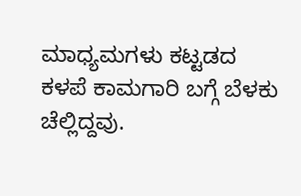ಮಾಧ್ಯಮಗಳು ಕಟ್ಟಡದ ಕಳಪೆ ಕಾಮಗಾರಿ ಬಗ್ಗೆ ಬೆಳಕು ಚೆಲ್ಲಿದ್ದವು.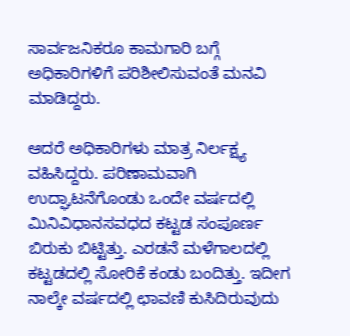ಸಾರ್ವಜನಿಕರೂ ಕಾಮಗಾರಿ ಬಗ್ಗೆ ಅಧಿಕಾರಿಗಳಿಗೆ ಪರಿಶೀಲಿಸುವಂತೆ ಮನವಿ ಮಾಡಿದ್ದರು.

ಆದರೆ ಅಧಿಕಾರಿಗಳು ಮಾತ್ರ ನಿರ್ಲಕ್ಷ್ಯ ವಹಿಸಿದ್ದರು. ಪರಿಣಾಮವಾಗಿ ಉದ್ಘಾಟನೆಗೊಂಡು ಒಂದೇ ವರ್ಷದಲ್ಲಿ ಮಿನಿವಿಧಾನಸವಧದ ಕಟ್ಟಡ ಸಂಪೂರ್ಣ ಬಿರುಕು ಬಿಟ್ಟಿತ್ತು. ಎರಡನೆ ಮಳೆಗಾಲದಲ್ಲಿ ಕಟ್ಟಡದಲ್ಲಿ ಸೋರಿಕೆ ಕಂಡು ಬಂದಿತ್ತು. ಇದೀಗ ನಾಲ್ಕೇ ವರ್ಷದಲ್ಲಿ ಛಾವಣಿ ಕುಸಿದಿರುವುದು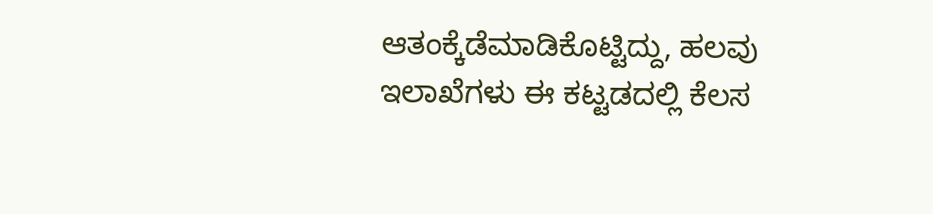ಆತಂಕ್ಕೆಡೆಮಾಡಿಕೊಟ್ಟಿದ್ದು, ಹಲವು ಇಲಾಖೆಗಳು ಈ ಕಟ್ಟಡದಲ್ಲಿ ಕೆಲಸ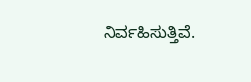ನಿರ್ವಹಿಸುತ್ತಿವೆ.